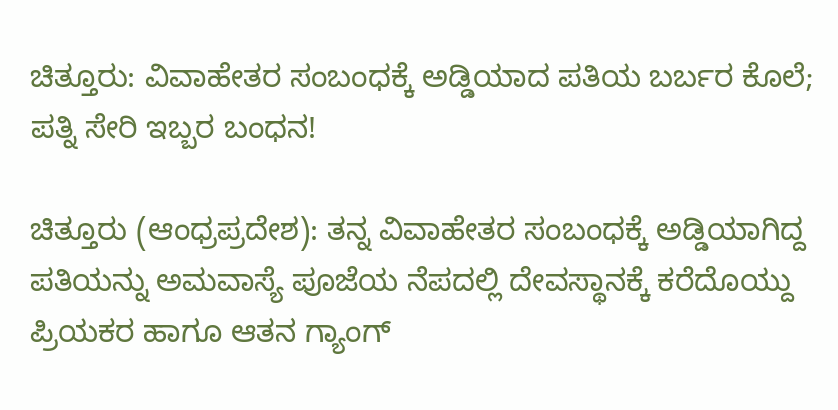ಚಿತ್ತೂರು: ವಿವಾಹೇತರ ಸಂಬಂಧಕ್ಕೆ ಅಡ್ಡಿಯಾದ ಪತಿಯ ಬರ್ಬರ ಕೊಲೆ; ಪತ್ನಿ ಸೇರಿ ಇಬ್ಬರ ಬಂಧನ!

ಚಿತ್ತೂರು (ಆಂಧ್ರಪ್ರದೇಶ): ತನ್ನ ವಿವಾಹೇತರ ಸಂಬಂಧಕ್ಕೆ ಅಡ್ಡಿಯಾಗಿದ್ದ ಪತಿಯನ್ನು ಅಮವಾಸ್ಯೆ ಪೂಜೆಯ ನೆಪದಲ್ಲಿ ದೇವಸ್ಥಾನಕ್ಕೆ ಕರೆದೊಯ್ದು ಪ್ರಿಯಕರ ಹಾಗೂ ಆತನ ಗ್ಯಾಂಗ್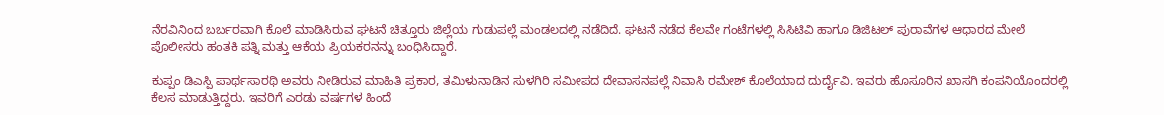ನೆರವಿನಿಂದ ಬರ್ಬರವಾಗಿ ಕೊಲೆ ಮಾಡಿಸಿರುವ ಘಟನೆ ಚಿತ್ತೂರು ಜಿಲ್ಲೆಯ ಗುಡುಪಲ್ಲೆ ಮಂಡಲದಲ್ಲಿ ನಡೆದಿದೆ. ಘಟನೆ ನಡೆದ ಕೆಲವೇ ಗಂಟೆಗಳಲ್ಲಿ ಸಿಸಿಟಿವಿ ಹಾಗೂ ಡಿಜಿಟಲ್ ಪುರಾವೆಗಳ ಆಧಾರದ ಮೇಲೆ ಪೊಲೀಸರು ಹಂತಕಿ ಪತ್ನಿ ಮತ್ತು ಆಕೆಯ ಪ್ರಿಯಕರನನ್ನು ಬಂಧಿಸಿದ್ದಾರೆ.

ಕುಪ್ಪಂ ಡಿಎಸ್ಪಿ ಪಾರ್ಥಸಾರಥಿ ಅವರು ನೀಡಿರುವ ಮಾಹಿತಿ ಪ್ರಕಾರ, ತಮಿಳುನಾಡಿನ ಸುಳಗಿರಿ ಸಮೀಪದ ದೇವಾಸನಪಲ್ಲೆ ನಿವಾಸಿ ರಮೇಶ್ ಕೊಲೆಯಾದ ದುರ್ದೈವಿ. ಇವರು ಹೊಸೂರಿನ ಖಾಸಗಿ ಕಂಪನಿಯೊಂದರಲ್ಲಿ ಕೆಲಸ ಮಾಡುತ್ತಿದ್ದರು. ಇವರಿಗೆ ಎರಡು ವರ್ಷಗಳ ಹಿಂದೆ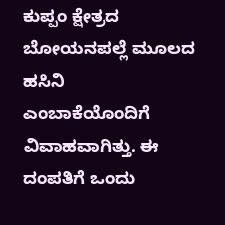ಕುಪ್ಪಂ ಕ್ಷೇತ್ರದ ಬೋಯನಪಲ್ಲೆ ಮೂಲದ ಹಸಿನಿ ಎಂಬಾಕೆಯೊಂದಿಗೆ ವಿವಾಹವಾಗಿತ್ತು. ಈ ದಂಪತಿಗೆ ಒಂದು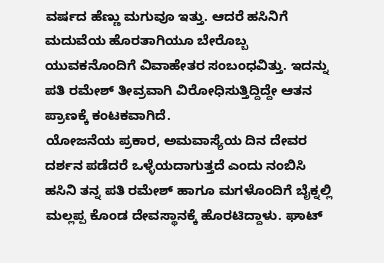ವರ್ಷದ ಹೆಣ್ಣು ಮಗುವೂ ಇತ್ತು. ಆದರೆ ಹಸಿನಿಗೆ ಮದುವೆಯ ಹೊರತಾಗಿಯೂ ಬೇರೊಬ್ಬ ಯುವಕನೊಂದಿಗೆ ವಿವಾಹೇತರ ಸಂಬಂಧವಿತ್ತು. ಇದನ್ನು ಪತಿ ರಮೇಶ್ ತೀವ್ರವಾಗಿ ವಿರೋಧಿಸುತ್ತಿದ್ದಿದ್ದೇ ಆತನ ಪ್ರಾಣಕ್ಕೆ ಕಂಟಕವಾಗಿದೆ.
ಯೋಜನೆಯ ಪ್ರಕಾರ, ಅಮವಾಸ್ಯೆಯ ದಿನ ದೇವರ ದರ್ಶನ ಪಡೆದರೆ ಒಳ್ಳೆಯದಾಗುತ್ತದೆ ಎಂದು ನಂಬಿಸಿ ಹಸಿನಿ ತನ್ನ ಪತಿ ರಮೇಶ್ ಹಾಗೂ ಮಗಳೊಂದಿಗೆ ಬೈಕ್ನಲ್ಲಿ ಮಲ್ಲಪ್ಪ ಕೊಂಡ ದೇವಸ್ಥಾನಕ್ಕೆ ಹೊರಟಿದ್ದಾಳು. ಘಾಟ್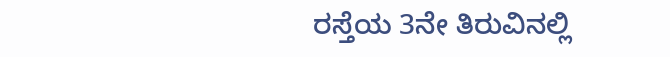ರಸ್ತೆಯ 3ನೇ ತಿರುವಿನಲ್ಲಿ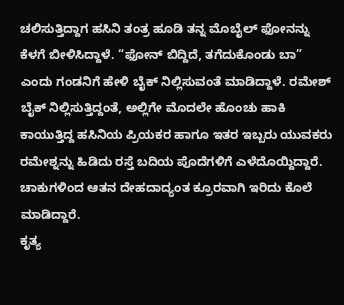ಚಲಿಸುತ್ತಿದ್ದಾಗ ಹಸಿನಿ ತಂತ್ರ ಹೂಡಿ ತನ್ನ ಮೊಬೈಲ್ ಫೋನನ್ನು ಕೆಳಗೆ ಬೀಳಿಸಿದ್ದಾಳೆ. “ಫೋನ್ ಬಿದ್ದಿದೆ, ತಗೆದುಕೊಂಡು ಬಾ” ಎಂದು ಗಂಡನಿಗೆ ಹೇಳಿ ಬೈಕ್ ನಿಲ್ಲಿಸುವಂತೆ ಮಾಡಿದ್ದಾಳೆ. ರಮೇಶ್ ಬೈಕ್ ನಿಲ್ಲಿಸುತ್ತಿದ್ದಂತೆ, ಅಲ್ಲಿಗೇ ಮೊದಲೇ ಹೊಂಚು ಹಾಕಿ ಕಾಯುತ್ತಿದ್ದ ಹಸಿನಿಯ ಪ್ರಿಯಕರ ಹಾಗೂ ಇತರ ಇಬ್ಬರು ಯುವಕರು ರಮೇಶ್ನನ್ನು ಹಿಡಿದು ರಸ್ತೆ ಬದಿಯ ಪೊದೆಗಳಿಗೆ ಎಳೆದೊಯ್ದಿದ್ದಾರೆ. ಚಾಕುಗಳಿಂದ ಆತನ ದೇಹದಾದ್ಯಂತ ಕ್ರೂರವಾಗಿ ಇರಿದು ಕೊಲೆ ಮಾಡಿದ್ದಾರೆ.
ಕೃತ್ಯ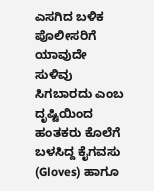ಎಸಗಿದ ಬಳಿಕ ಪೊಲೀಸರಿಗೆ ಯಾವುದೇ ಸುಳಿವು ಸಿಗಬಾರದು ಎಂಬ ದೃಷ್ಟಿಯಿಂದ ಹಂತಕರು ಕೊಲೆಗೆ ಬಳಸಿದ್ದ ಕೈಗವಸು (Gloves) ಹಾಗೂ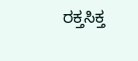ರಕ್ತಸಿಕ್ತ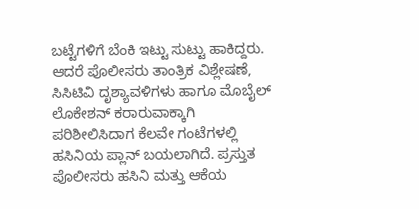ಬಟ್ಟೆಗಳಿಗೆ ಬೆಂಕಿ ಇಟ್ಟು ಸುಟ್ಟು ಹಾಕಿದ್ದರು. ಆದರೆ ಪೊಲೀಸರು ತಾಂತ್ರಿಕ ವಿಶ್ಲೇಷಣೆ, ಸಿಸಿಟಿವಿ ದೃಶ್ಯಾವಳಿಗಳು ಹಾಗೂ ಮೊಬೈಲ್ ಲೊಕೇಶನ್ ಕರಾರುವಾಕ್ಕಾಗಿ ಪರಿಶೀಲಿಸಿದಾಗ ಕೆಲವೇ ಗಂಟೆಗಳಲ್ಲಿ ಹಸಿನಿಯ ಪ್ಲಾನ್ ಬಯಲಾಗಿದೆ. ಪ್ರಸ್ತುತ ಪೊಲೀಸರು ಹಸಿನಿ ಮತ್ತು ಆಕೆಯ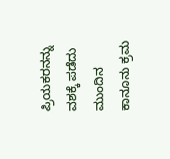ಪ್ರಿಯಕರನನ್ನು ವಶಕ್ಕೆ ಪಡೆದು ಮುಂದಿನ ಕಾನೂನು ಕ್ರಮ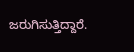ಜರುಗಿಸುತ್ತಿದ್ದಾರೆ.